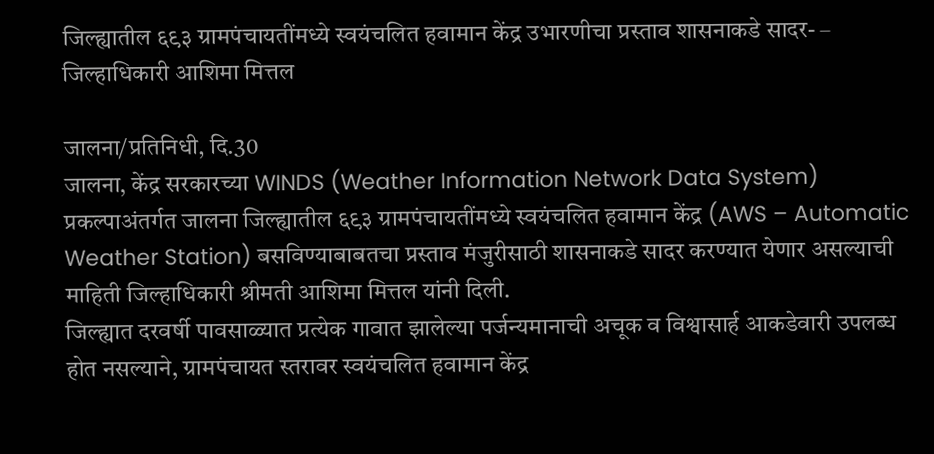जिल्ह्यातील ६९३ ग्रामपंचायतींमध्ये स्वयंचलित हवामान केंद्र उभारणीचा प्रस्ताव शासनाकडे सादर- – जिल्हाधिकारी आशिमा मित्तल

जालना/प्रतिनिधी, दि.30
जालना, केंद्र सरकारच्या WINDS (Weather Information Network Data System) प्रकल्पाअंतर्गत जालना जिल्ह्यातील ६९३ ग्रामपंचायतींमध्ये स्वयंचलित हवामान केंद्र (AWS – Automatic Weather Station) बसविण्याबाबतचा प्रस्ताव मंजुरीसाठी शासनाकडे सादर करण्यात येणार असल्याची माहिती जिल्हाधिकारी श्रीमती आशिमा मित्तल यांनी दिली.
जिल्ह्यात दरवर्षी पावसाळ्यात प्रत्येक गावात झालेल्या पर्जन्यमानाची अचूक व विश्वासार्ह आकडेवारी उपलब्ध होत नसल्याने, ग्रामपंचायत स्तरावर स्वयंचलित हवामान केंद्र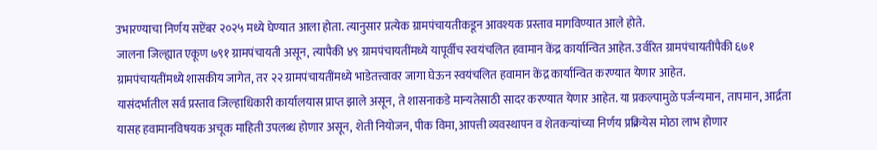उभारण्याचा निर्णय सप्टेंबर २०२५ मध्ये घेण्यात आला होता. त्यानुसार प्रत्येक ग्रामपंचायतीकडून आवश्यक प्रस्ताव मागविण्यात आले होते.
जालना जिल्ह्यात एकूण ७९१ ग्रामपंचायती असून, त्यापैकी ४९ ग्रामपंचायतींमध्ये यापूर्वीच स्वयंचलित हवामान केंद्र कार्यान्वित आहेत. उर्वरित ग्रामपंचायतींपैकी ६७१ ग्रामपंचायतींमध्ये शासकीय जागेत, तर २२ ग्रामपंचायतींमध्ये भाडेतत्त्वावर जागा घेऊन स्वयंचलित हवामान केंद्र कार्यान्वित करण्यात येणार आहेत.
यासंदर्भातील सर्व प्रस्ताव जिल्हाधिकारी कार्यालयास प्राप्त झाले असून, ते शासनाकडे मान्यतेसाठी सादर करण्यात येणार आहेत. या प्रकल्पामुळे पर्जन्यमान, तापमान, आर्द्रता यासह हवामानविषयक अचूक माहिती उपलब्ध होणार असून, शेती नियोजन, पीक विमा, आपत्ती व्यवस्थापन व शेतकऱ्यांच्या निर्णय प्रक्रियेस मोठा लाभ होणार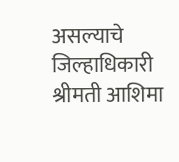असल्याचे जिल्हाधिकारी श्रीमती आशिमा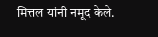मित्तल यांनी नमूद केले.